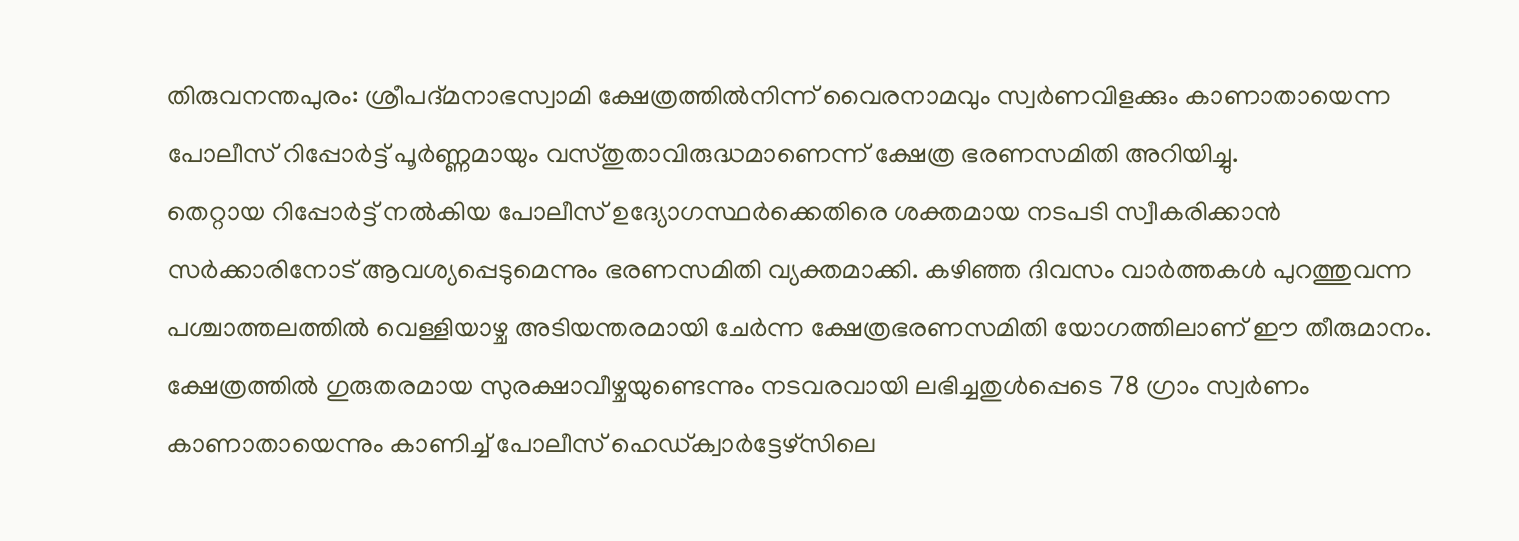തിരുവനന്തപുരം: ശ്രീപദ്മനാഭസ്വാമി ക്ഷേത്രത്തിൽനിന്ന് വൈരനാമവും സ്വർണവിളക്കും കാണാതായെന്ന പോലീസ് റിപ്പോർട്ട് പൂർണ്ണമായും വസ്തുതാവിരുദ്ധമാണെന്ന് ക്ഷേത്ര ഭരണസമിതി അറിയിച്ചു.
തെറ്റായ റിപ്പോർട്ട് നൽകിയ പോലീസ് ഉദ്യോഗസ്ഥർക്കെതിരെ ശക്തമായ നടപടി സ്വീകരിക്കാൻ സർക്കാരിനോട് ആവശ്യപ്പെടുമെന്നും ഭരണസമിതി വ്യക്തമാക്കി. കഴിഞ്ഞ ദിവസം വാർത്തകൾ പുറത്തുവന്ന പശ്ചാത്തലത്തിൽ വെള്ളിയാഴ്ച അടിയന്തരമായി ചേർന്ന ക്ഷേത്രഭരണസമിതി യോഗത്തിലാണ് ഈ തീരുമാനം.
ക്ഷേത്രത്തിൽ ഗുരുതരമായ സുരക്ഷാവീഴ്ചയുണ്ടെന്നും നടവരവായി ലഭിച്ചതുൾപ്പെടെ 78 ഗ്രാം സ്വർണം കാണാതായെന്നും കാണിച്ച് പോലീസ് ഹെഡ്ക്വാർട്ടേഴ്സിലെ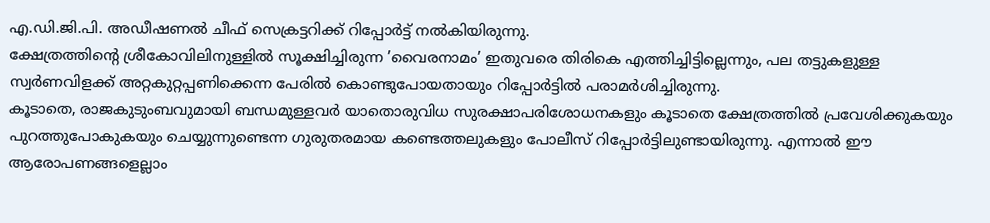എ.ഡി.ജി.പി. അഡീഷണൽ ചീഫ് സെക്രട്ടറിക്ക് റിപ്പോർട്ട് നൽകിയിരുന്നു.
ക്ഷേത്രത്തിന്റെ ശ്രീകോവിലിനുള്ളിൽ സൂക്ഷിച്ചിരുന്ന ’വൈരനാമം’ ഇതുവരെ തിരികെ എത്തിച്ചിട്ടില്ലെന്നും, പല തട്ടുകളുള്ള സ്വർണവിളക്ക് അറ്റകുറ്റപ്പണിക്കെന്ന പേരിൽ കൊണ്ടുപോയതായും റിപ്പോർട്ടിൽ പരാമർശിച്ചിരുന്നു.
കൂടാതെ, രാജകുടുംബവുമായി ബന്ധമുള്ളവർ യാതൊരുവിധ സുരക്ഷാപരിശോധനകളും കൂടാതെ ക്ഷേത്രത്തിൽ പ്രവേശിക്കുകയും പുറത്തുപോകുകയും ചെയ്യുന്നുണ്ടെന്ന ഗുരുതരമായ കണ്ടെത്തലുകളും പോലീസ് റിപ്പോർട്ടിലുണ്ടായിരുന്നു. എന്നാൽ ഈ ആരോപണങ്ങളെല്ലാം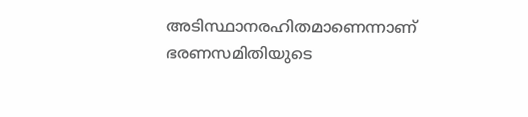അടിസ്ഥാനരഹിതമാണെന്നാണ് ഭരണസമിതിയുടെ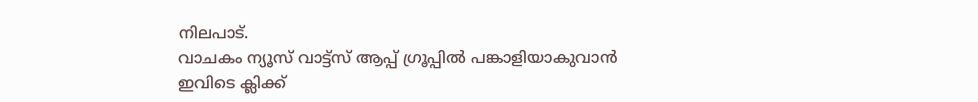നിലപാട്.
വാചകം ന്യൂസ് വാട്ട്സ് ആപ്പ് ഗ്രൂപ്പിൽ പങ്കാളിയാകുവാൻ
ഇവിടെ ക്ലിക്ക്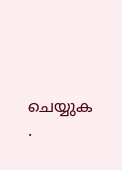ചെയ്യുക
.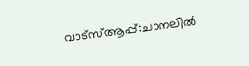വാട്സ്ആപ്പ്:ചാനലിൽ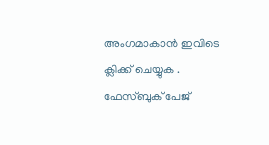അംഗമാകാൻ ഇവിടെ ക്ലിക്ക് ചെയ്യുക .
ഫേസ്ബുക് പേജ്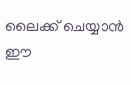ലൈക്ക് ചെയ്യാൻ ഈ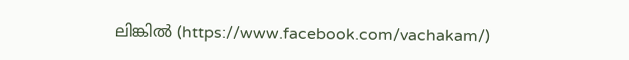ലിങ്കിൽ (https://www.facebook.com/vachakam/)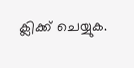ക്ലിക്ക് ചെയ്യുക.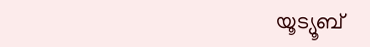യൂട്യൂബ്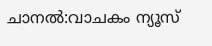ചാനൽ:വാചകം ന്യൂസ്